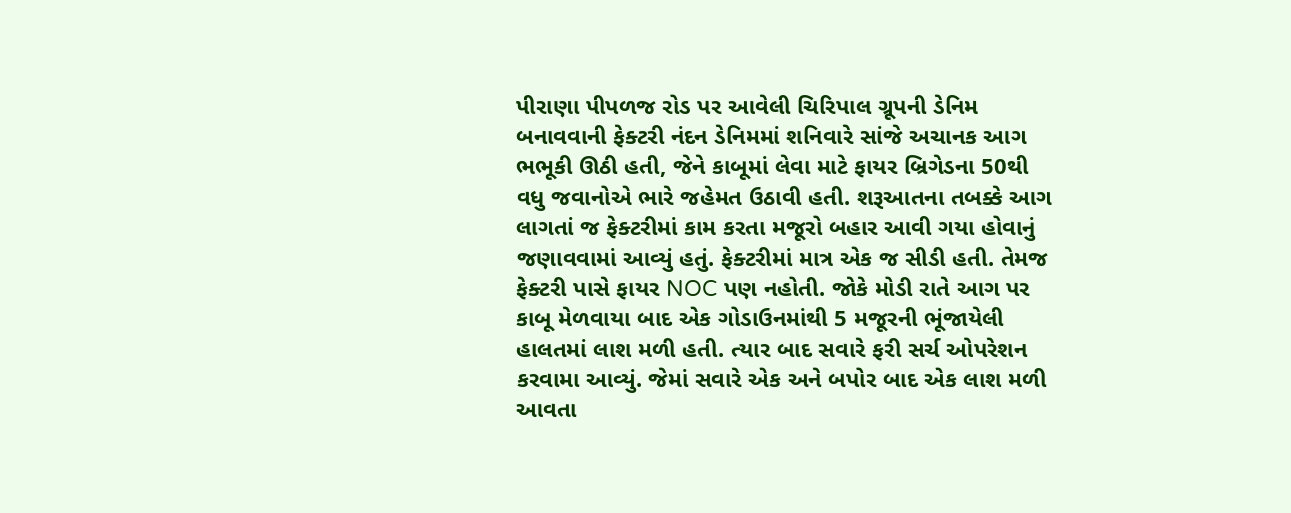પીરાણા પીપળજ રોડ પર આવેલી ચિરિપાલ ગ્રૂપની ડેનિમ બનાવવાની ફેક્ટરી નંદન ડેનિમમાં શનિવારે સાંજે અચાનક આગ ભભૂકી ઊઠી હતી, જેને કાબૂમાં લેવા માટે ફાયર બ્રિગેડના 50થી વધુ જવાનોએ ભારે જહેમત ઉઠાવી હતી. શરૂઆતના તબક્કે આગ લાગતાં જ ફેક્ટરીમાં કામ કરતા મજૂરો બહાર આવી ગયા હોવાનું જણાવવામાં આવ્યું હતું. ફેક્ટરીમાં માત્ર એક જ સીડી હતી. તેમજ ફેક્ટરી પાસે ફાયર NOC પણ નહોતી. જોકે મોડી રાતે આગ પર કાબૂ મેળવાયા બાદ એક ગોડાઉનમાંથી 5 મજૂરની ભૂંજાયેલી હાલતમાં લાશ મળી હતી. ત્યાર બાદ સવારે ફરી સર્ચ ઓપરેશન કરવામા આવ્યું. જેમાં સવારે એક અને બપોર બાદ એક લાશ મળી આવતા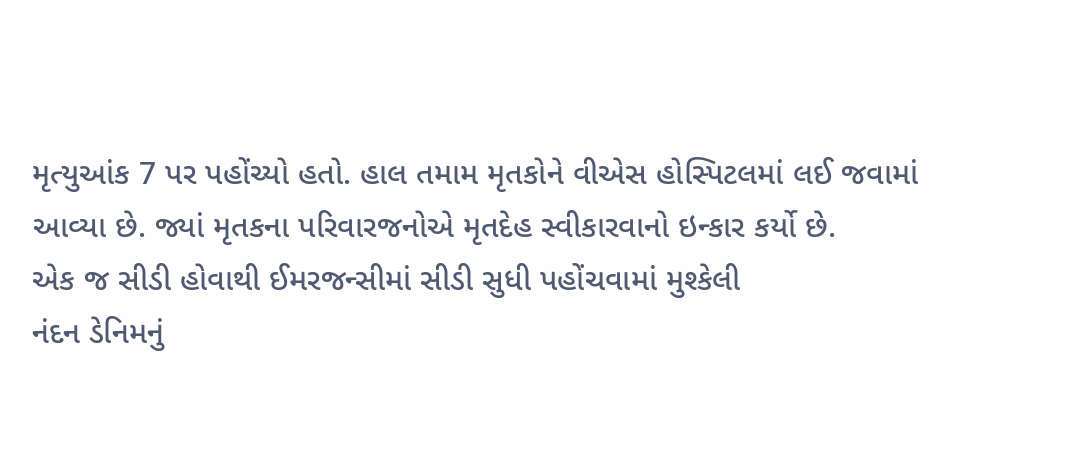મૃત્યુઆંક 7 પર પહોંચ્યો હતો. હાલ તમામ મૃતકોને વીએસ હોસ્પિટલમાં લઈ જવામાં આવ્યા છે. જ્યાં મૃતકના પરિવારજનોએ મૃતદેહ સ્વીકારવાનો ઇન્કાર કર્યો છે.
એક જ સીડી હોવાથી ઈમરજન્સીમાં સીડી સુધી પહોંચવામાં મુશ્કેલી
નંદન ડેનિમનું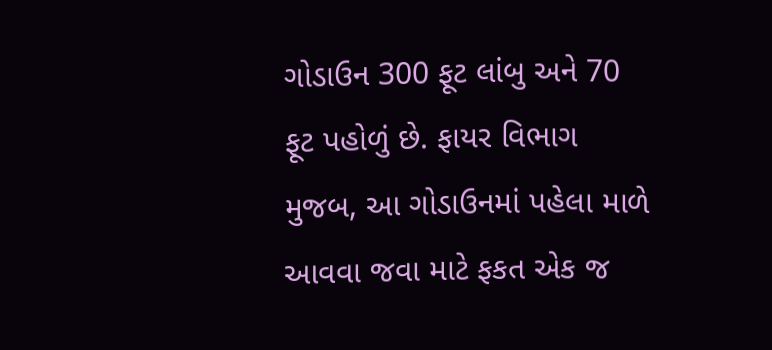ગોડાઉન 300 ફૂટ લાંબુ અને 70 ફૂટ પહોળું છે. ફાયર વિભાગ મુજબ, આ ગોડાઉનમાં પહેલા માળે આવવા જવા માટે ફકત એક જ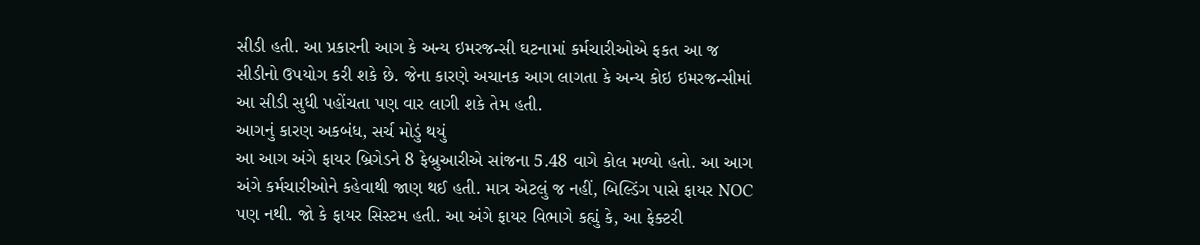સીડી હતી. આ પ્રકારની આગ કે અન્ય ઇમરજન્સી ઘટનામાં કર્મચારીઓએ ફકત આ જ સીડીનો ઉપયોગ કરી શકે છે. જેના કારણે અચાનક આગ લાગતા કે અન્ય કોઇ ઇમરજન્સીમાં આ સીડી સુધી પહોંચતા પણ વાર લાગી શકે તેમ હતી.
આગનું કારણ અકબંધ, સર્ચ મોડું થયું
આ આગ અંગે ફાયર બ્રિગેડને 8 ફેબ્રુઆરીએ સાંજના 5.48 વાગે કોલ મળ્યો હતો. આ આગ અંગે કર્મચારીઓને કહેવાથી જાણ થઈ હતી. માત્ર એટલું જ નહીં, બિલ્ડિંગ પાસે ફાયર NOC પણ નથી. જો કે ફાયર સિસ્ટમ હતી. આ અંગે ફાયર વિભાગે કહ્યું કે, આ ફેક્ટરી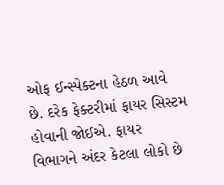ઓફ ઈન્સ્પેક્ટના હેઠળ આવે છે. દરેક ફેક્ટરીમાં ફાયર સિસ્ટમ હોવાની જોઈએ. ફાયર વિભાગને અંદર કેટલા લોકો છે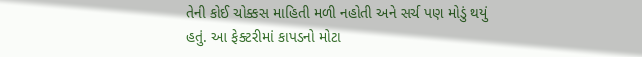તેની કોઈ ચોક્કસ માહિતી મળી નહોતી અને સર્ચ પણ મોડું થયું હતું. આ ફેક્ટરીમાં કાપડનો મોટા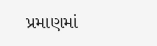પ્રમાણમાં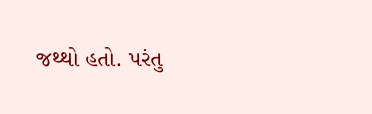જથ્થો હતો. પરંતુ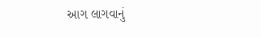આગ લાગવાનું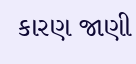કારણ જાણી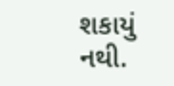શકાયું નથી.